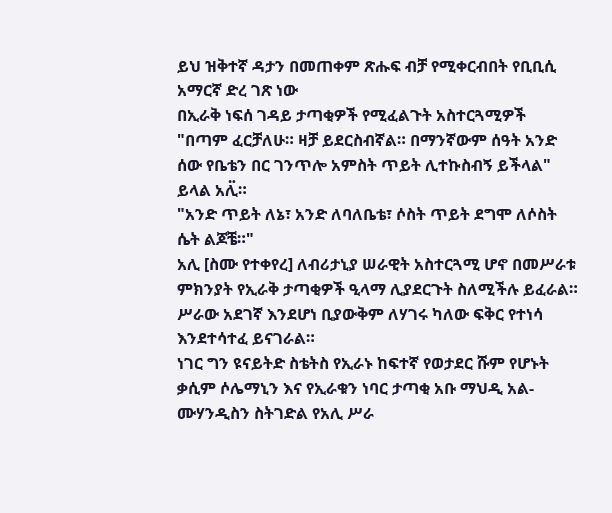ይህ ዝቅተኛ ዳታን በመጠቀም ጽሑፍ ብቻ የሚቀርብበት የቢቢሲ አማርኛ ድረ ገጽ ነው
በኢራቅ ነፍሰ ገዳይ ታጣቂዎች የሚፈልጉት አስተርጓሚዎች
"በጣም ፈርቻለሁ። ዛቻ ይደርስብኛል። በማንኛውም ሰዓት አንድ ሰው የቤቴን በር ገንጥሎ አምስት ጥይት ሊተኩስብኝ ይችላል" ይላል አሊ፟።
"አንድ ጥይት ለኔ፣ አንድ ለባለቤቴ፣ ሶስት ጥይት ደግሞ ለሶስት ሴት ልጆቼ።"
አሊ [ስሙ የተቀየረ] ለብሪታኒያ ሠራዊት አስተርጓሚ ሆኖ በመሥራቱ ምክንያት የኢራቅ ታጣቂዎች ዒላማ ሊያደርጉት ስለሚችሉ ይፈራል።
ሥራው አደገኛ እንደሆነ ቢያውቅም ለሃገሩ ካለው ፍቅር የተነሳ እንደተሳተፈ ይናገራል።
ነገር ግን ዩናይትድ ስቴትስ የኢራኑ ከፍተኛ የወታደር ሹም የሆኑት ቃሲም ሶሌማኒን እና የኢራቁን ነባር ታጣቂ አቡ ማህዲ አል-ሙሃንዲስን ስትገድል የአሊ ሥራ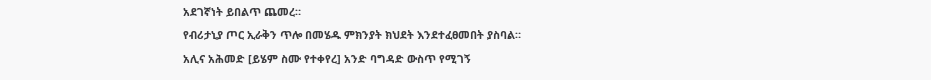አደገኛነት ይበልጥ ጨመረ።
የብሪታኒያ ጦር ኢራቅን ጥሎ በመሄዱ ምክንያት ክህደት እንደተፈፀመበት ያስባል።
አሊና አሕመድ [ይሄም ስሙ የተቀየረ] አንድ ባግዳድ ውስጥ የሚገኝ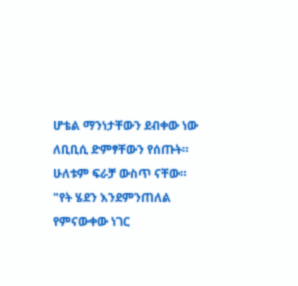ሆቴል ማንነታቸውን ደብቀው ነው ለቢቢሲ ድምፃቸውን የሰጡት።
ሁለቱም ፍራቻ ውስጥ ናቸው።
"የት ሄደን እንደምንጠለል የምናውቀው ነገር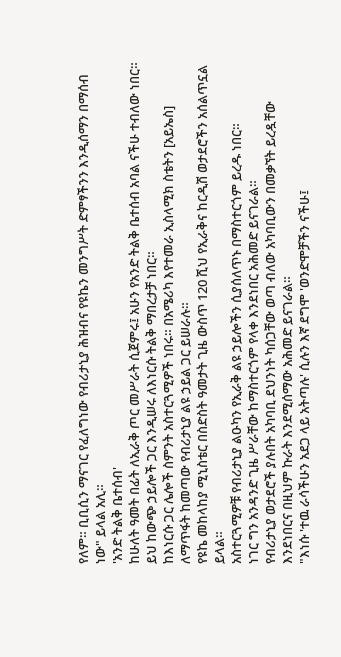የለም። ቢቢሲን ማናገር የፈለግነው የብሪታኒያ ሕዝብና የዩኬን መንግሥት ድምፃችንን እንዲሰማን በማሰብ ነው" ይላል አሊ።
'አንድ ትልቅ ቤተሰብ'
ከሁለት ዓመት በፊት ለኢራቅ ጦር መሥራት ሲጀምሩ፤ አሁን የአንድ ትልቅ ቤተሰብ አባል ናችሁ ተብለው ነበር። ይህ ከውጭ ኃይሎች ጋር እንዲሠሩ ለእነርሱ ትልቅ ማበረታቻ ነበር።
ከእነርሱ ጋር ሌሎች ስምንት አስተርጓሚዎች ነበሩ። በአሜሪካ እየተመራ ኢስላሚክ ስቴትን [አይኤስ] ለማጥፋት ከመጣው የብሪታኒያ ልዩ ኃይል ጋር ይሠራሉ።
የዩኬ መከላከያ ሚኒስቴር በስድስት ዓመታት ጊዜ ውስጥ 120 ሺህ የኢራቅና ከርዲሽ ወታደሮችን አሰልጥኗል ይላል።
አስተርጓሚዎቹ የብሪታኒያ ልዑካን የኢራቅ ልዩ ኃይሎችን ሲያሰለጥኑ በማስተርጎም ይረዱ ነበር።
ነገር ግን አንዳንድ ጊዜ ሥራቸው ከማስተርጎም የላቀ እንደነበር አሕመድ ይናገራል።
የብሪታኒያ ወታደሮች ያሉበት አካባቢ ደህንነት ካሰጋቸው ወጣ ብለው አካባቢውን በመቃኘት ይረዷቸው እንደነበርና በዚህም ኩራት እንደሚሰማው አሕመድ ይናገራል።
"እነሱ 'ተዉ ራሳችሁን አደጋ ላይ አትጣሉ' ሲሉን እኛ ደግሞ 'ወንድሞቻችን ናችሁ፤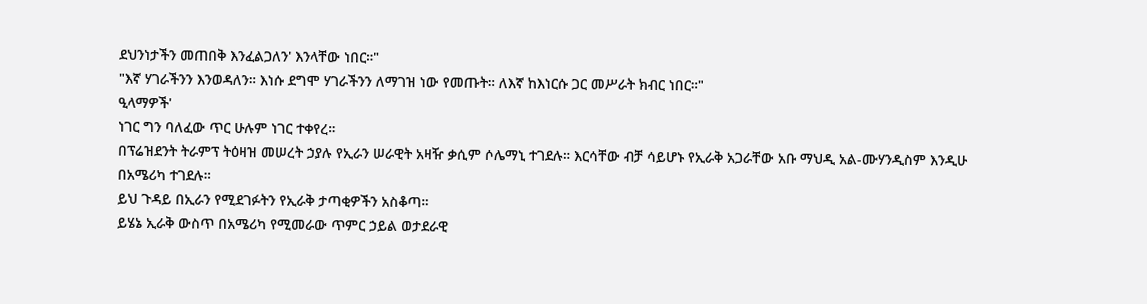ደህንነታችን መጠበቅ እንፈልጋለን' እንላቸው ነበር።"
"እኛ ሃገራችንን እንወዳለን። እነሱ ደግሞ ሃገራችንን ለማገዝ ነው የመጡት። ለእኛ ከእነርሱ ጋር መሥራት ክብር ነበር።"
ዒላማዎች'
ነገር ግን ባለፈው ጥር ሁሉም ነገር ተቀየረ።
በፕሬዝደንት ትራምፕ ትዕዛዝ መሠረት ኃያሉ የኢራን ሠራዊት አዛዥ ቃሲም ሶሌማኒ ተገደሉ። እርሳቸው ብቻ ሳይሆኑ የኢራቅ አጋራቸው አቡ ማህዲ አል-ሙሃንዲስም እንዲሁ በአሜሪካ ተገደሉ።
ይህ ጉዳይ በኢራን የሚደገፉትን የኢራቅ ታጣቂዎችን አስቆጣ።
ይሄኔ ኢራቅ ውስጥ በአሜሪካ የሚመራው ጥምር ኃይል ወታደራዊ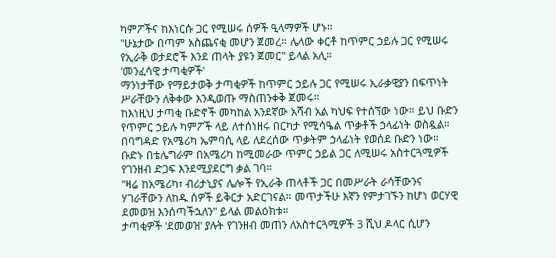ካምፖችና ከእነርሱ ጋር የሚሠሩ ሰዎች ዒላማዎች ሆኑ።
"ሁኔታው በጣም አስጨናቂ መሆን ጀመረ። ሌላው ቀርቶ ከጥምር ኃይሉ ጋር የሚሠሩ የኢራቅ ወታደሮች እንደ ጠላት ያዩን ጀመር" ይላል አሊ።
'መንፈሳዊ ታጣቂዎች'
ማንነታቸው የማይታወቅ ታጣቂዎች ከጥምር ኃይሉ ጋር የሚሠሩ ኢራቃዊያን በፍጥነት ሥራቸውን ለቅቀው እንዲወጡ ማስጠንቀቅ ጀመሩ።
ከእነዚህ ታጣቂ ቡድኖች መካከል አንደኛው አሻብ አል ካህፍ የተሰኘው ነው። ይህ ቡድን የጥምር ኃይሉ ካምፖች ላይ ለተሰነዘሩ በርካታ የሚሳዔል ጥቃቶች ኃላፊነት ወስዷል።
በባግዳድ የአሜሪካ ኤምባሲ ላይ ለደረሰው ጥቃትም ኃላፊነት የወሰደ ቡድን ነው።
ቡድኑ በቴሌግራም በአሜሪካ ከሚመራው ጥምር ኃይል ጋር ለሚሠሩ አስተርጓሚዎች የገንዘብ ድጋፍ እንደሚያደርግ ቃል ገባ።
"ዛሬ ከአሜሪካ፣ ብሪታኒያና ሌሎች የኢራቅ ጠላቶች ጋር በመሥራት ራሳቸውንና ሃገራቸውን ለከዱ ሰዎች ይቅርታ አድርገናል። መጥታችሁ እኛን የምታገኙን ከሆነ ወርሃዊ ደመወዝ እንሰጣችኋለን" ይላል መልዕክቱ።
ታጣቂዎች 'ደመወዝ' ያሉት የገንዘብ መጠን ለአስተርጓሚዎች 3 ሺህ ዶላር ሲሆን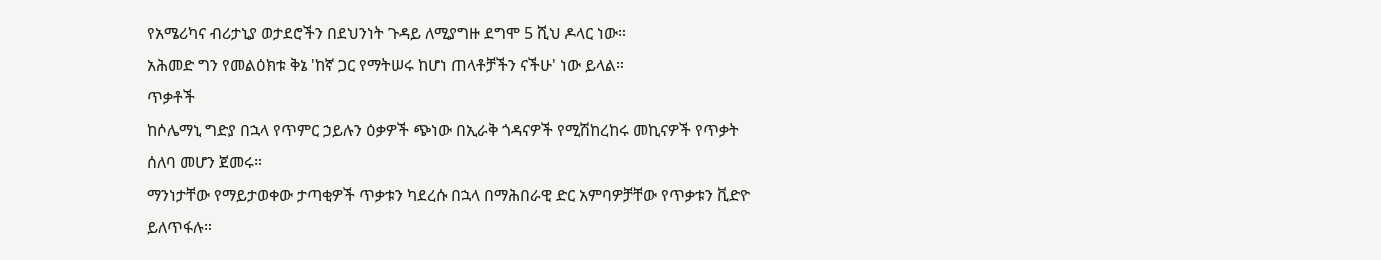የአሜሪካና ብሪታኒያ ወታደሮችን በደህንነት ጉዳይ ለሚያግዙ ደግሞ 5 ሺህ ዶላር ነው።
አሕመድ ግን የመልዕክቱ ቅኔ 'ከኛ ጋር የማትሠሩ ከሆነ ጠላቶቻችን ናችሁ' ነው ይላል።
ጥቃቶች
ከሶሌማኒ ግድያ በኋላ የጥምር ኃይሉን ዕቃዎች ጭነው በኢራቅ ጎዳናዎች የሚሽከረከሩ መኪናዎች የጥቃት ሰለባ መሆን ጀመሩ።
ማንነታቸው የማይታወቀው ታጣቂዎች ጥቃቱን ካደረሱ በኋላ በማሕበራዊ ድር አምባዎቻቸው የጥቃቱን ቪድዮ ይለጥፋሉ።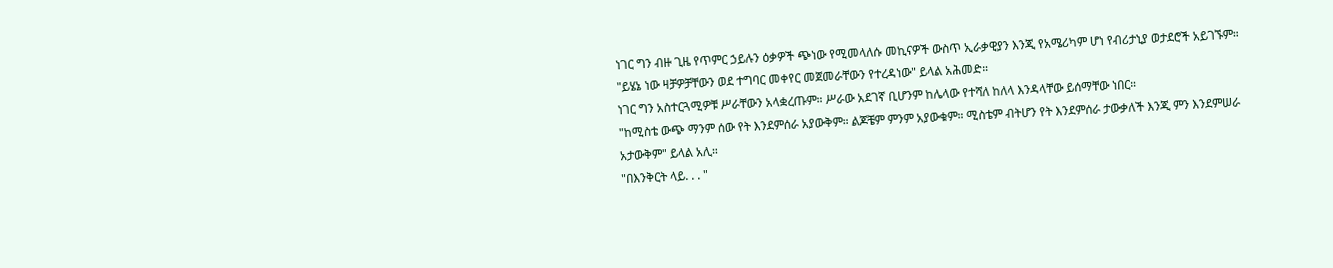ነገር ግን ብዙ ጊዜ የጥምር ኃይሉን ዕቃዎች ጭነው የሚመላለሱ መኪናዎች ውስጥ ኢራቃዊያን እንጂ የአሜሪካም ሆነ የብሪታኒያ ወታደሮች አይገኙም።
"ይሄኔ ነው ዛቻዎቻቸውን ወደ ተግባር መቀየር መጀመራቸውን የተረዳነው" ይላል አሕመድ።
ነገር ግን አስተርጓሚዎቹ ሥራቸውን አላቋረጡም። ሥራው አደገኛ ቢሆንም ከሌላው የተሻለ ከለላ እንዳላቸው ይሰማቸው ነበር።
"ከሚስቴ ውጭ ማንም ሰው የት እንደምሰራ አያውቅም። ልጆቼም ምንም አያውቁም። ሚስቴም ብትሆን የት እንደምሰራ ታውቃለች እንጂ ምን እንደምሠራ አታውቅም" ይላል አሊ።
"በእንቅርት ላይ. . . "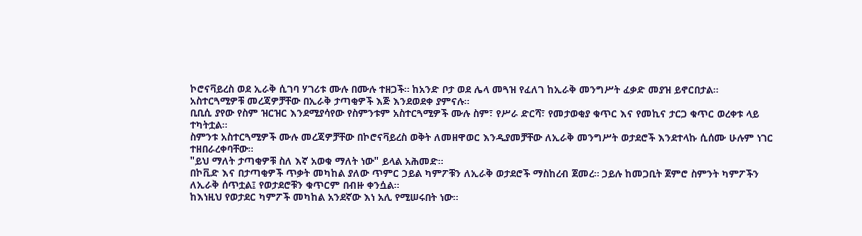ኮሮናቫይረስ ወደ ኢራቅ ሲገባ ሃገሪቱ ሙሉ በሙሉ ተዘጋች። ከአንድ ቦታ ወደ ሌላ መጓዝ የፈለገ ከኢራቅ መንግሥት ፈቃድ መያዝ ይኖርበታል።
አስተርጓሚዎቹ መረጃዎቻቸው በኢራቅ ታጣቂዎች እጅ እንደወደቀ ያምናሉ።
ቢቢሲ ያየው የስም ዝርዝር እንደሚያሳየው የስምንቱም አስተርጓሚዎች ሙሉ ስም፣ የሥራ ድርሻ፣ የመታወቂያ ቁጥር እና የመኪና ታርጋ ቁጥር ወረቀቱ ላይ ተካትቷል።
ስምንቱ አስተርጓሚዎች ሙሉ መረጃዎቻቸው በኮሮናቫይረስ ወቅት ለመዘዋወር እንዲያመቻቸው ለኢራቅ መንግሥት ወታደሮች እንደተላኩ ሲሰሙ ሁሉም ነገር ተዘበራረቀባቸው።
"ይህ ማለት ታጣቂዎቹ ስለ እኛ አወቁ ማለት ነው" ይላል አሕመድ።
በኮቪድ እና በታጣቂዎች ጥቃት መካከል ያለው ጥምር ኃይል ካምፖቹን ለኢራቅ ወታደሮች ማስከረብ ጀመረ። ኃይሉ ከመጋቢት ጀምሮ ስምንት ካምፖችን ለኢራቅ ሰጥቷል፤ የወታደሮቹን ቁጥርም በብዙ ቀንሷል።
ከእነዚህ የወታደር ካምፖች መካከል አንደኛው እነ አሊ የሚሠሩበት ነው።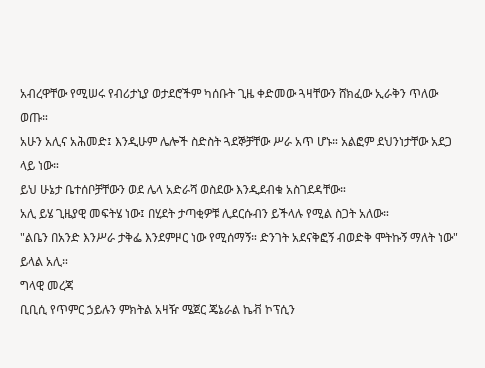አብረዋቸው የሚሠሩ የብሪታኒያ ወታደሮችም ካሰቡት ጊዜ ቀድመው ጓዛቸውን ሸክፈው ኢራቅን ጥለው ወጡ።
አሁን አሊና አሕመድ፤ እንዲሁም ሌሎች ስድስት ጓደኞቻቸው ሥራ አጥ ሆኑ። አልፎም ደህንነታቸው አደጋ ላይ ነው።
ይህ ሁኔታ ቤተሰቦቻቸውን ወደ ሌላ አድራሻ ወስደው እንዲደብቁ አስገደዳቸው።
አሊ ይሄ ጊዜያዊ መፍትሄ ነው፤ በሂደት ታጣቂዎቹ ሊደርሱብን ይችላሉ የሚል ስጋት አለው።
"ልቤን በአንድ እንሥራ ታቅፌ እንደምዞር ነው የሚሰማኝ። ድንገት አደናቅፎኝ ብወድቅ ሞትኩኝ ማለት ነው" ይላል አሊ።
ግላዊ መረጃ
ቢቢሲ የጥምር ኃይሉን ምክትል አዛዥ ሜጀር ጄኔራል ኬቭ ኮፕሲን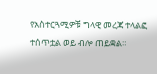የአስተርጓሚዎቹ ግላዊ መረጃ ተላልፎ ተሰጥቷል ወይ ብሎ ጠይቋል።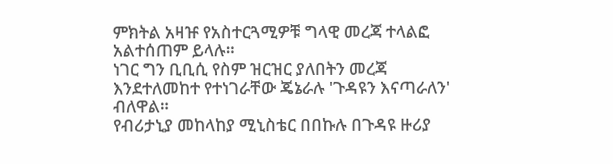ምክትል አዛዡ የአስተርጓሚዎቹ ግላዊ መረጃ ተላልፎ አልተሰጠም ይላሉ።
ነገር ግን ቢቢሲ የስም ዝርዝር ያለበትን መረጃ እንደተለመከተ የተነገራቸው ጄኔራሉ 'ጉዳዩን እናጣራለን' ብለዋል።
የብሪታኒያ መከላከያ ሚኒስቴር በበኩሉ በጉዳዩ ዙሪያ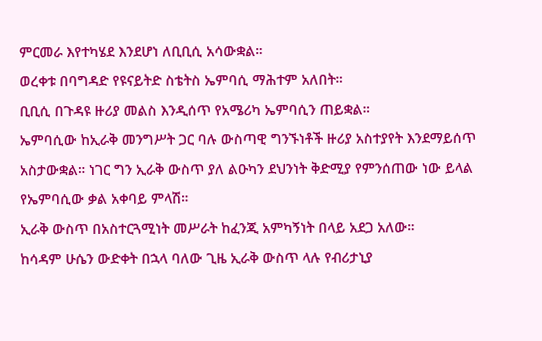ምርመራ እየተካሄደ እንደሆነ ለቢቢሲ አሳውቋል።
ወረቀቱ በባግዳድ የዩናይትድ ስቴትስ ኤምባሲ ማሕተም አለበት።
ቢቢሲ በጉዳዩ ዙሪያ መልስ እንዲሰጥ የአሜሪካ ኤምባሲን ጠይቋል።
ኤምባሲው ከኢራቅ መንግሥት ጋር ባሉ ውስጣዊ ግንኙነቶች ዙሪያ አስተያየት እንደማይሰጥ አስታውቋል። ነገር ግን ኢራቅ ውስጥ ያለ ልዑካን ደህንነት ቅድሚያ የምንሰጠው ነው ይላል የኤምባሲው ቃል አቀባይ ምላሽ።
ኢራቅ ውስጥ በአስተርጓሚነት መሥራት ከፈንጂ አምካኝነት በላይ አደጋ አለው።
ከሳዳም ሁሴን ውድቀት በኋላ ባለው ጊዜ ኢራቅ ውስጥ ላሉ የብሪታኒያ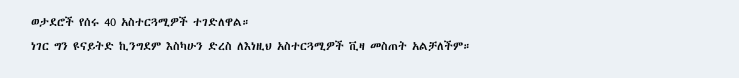ወታደሮች የሰሩ 40 አስተርጓሚዎች ተገድለዋል።
ነገር ግን ዩናይትድ ኪንግደም እስካሁን ድረስ ለእነዚህ አስተርጓሚዎች ቪዛ መስጠት አልቻለችም።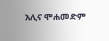አሊና ሞሐመድም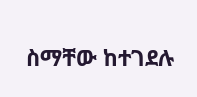ስማቸው ከተገደሉ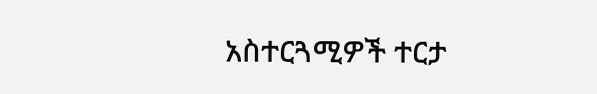አስተርጓሚዎች ተርታ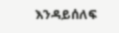እንዳይሰለፍ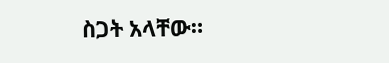ስጋት አላቸው።